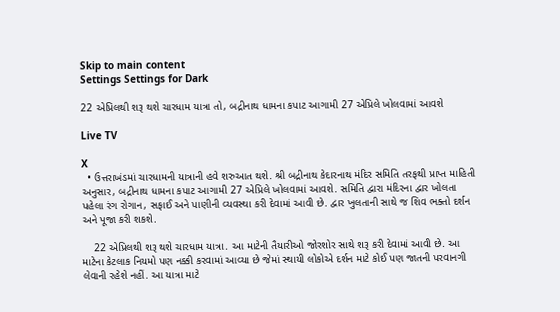Skip to main content
Settings Settings for Dark

22 એપ્રિલથી શરૂ થશે ચારધામ યાત્રા તો, બદ્રીનાથ ધામના કપાટ આગામી 27 એપ્રિલે ખોલવામાં આવશે

Live TV

X
  • ઉત્તરાખંડમાં ચારધામની યાત્રાની હવે શરુઆત થશે. શ્રી બદ્રીનાથ કેદારનાથ મંદિર સમિતિ તરફથી પ્રાપ્ત માહિતી અનુસાર, બદ્રીનાથ ધામના કપાટ આગામી 27 એપ્રિલે ખોલવામાં આવશે. સમિતિ દ્વારા મંદિરના દ્વાર ખોલતા પહેલા રંગ રોગાન, સફાઈ અને પાણીની વ્યવસ્થા કરી દેવામાં આવી છે. દ્વાર ખુલતાની સાથે જ શિવ ભક્તો દર્શન અને પૂજા કરી શકશે.

    22 એપ્રિલથી શરૂ થશે ચારધામ યાત્રા. આ માટેની તૈયારીઓ જોરશોર સાથે શરૂ કરી દેવામાં આવી છે. આ માટેના કેટલાક નિયમો પણ નક્કી કરવામાં આવ્યા છે જેમાં સ્થાયી લોકોએ દર્શન માટે કોઈ પણ જાતની પરવાનગી લેવાની રહેશે નહીં. આ યાત્રા માટે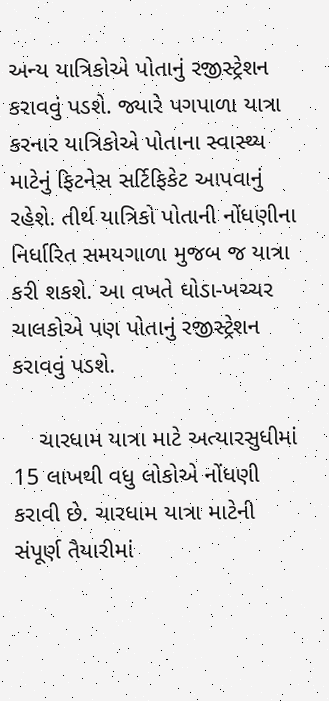અન્ય યાત્રિકોએ પોતાનું રજીસ્ટ્રેશન કરાવવું પડશે. જ્યારે પગપાળા યાત્રા કરનાર યાત્રિકોએ પોતાના સ્વાસ્થ્ય માટેનું ફિટનેસ સર્ટિફિકેટ આપવાનું રહેશે. તીર્થ યાત્રિકો પોતાની નોંધણીના નિર્ધારિત સમયગાળા મુજબ જ યાત્રા કરી શકશે. આ વખતે ઘોડા-ખચ્ચર ચાલકોએ પણ પોતાનું રજીસ્ટ્રેશન કરાવવું પડશે.

    ચારધામ યાત્રા માટે અત્યારસુધીમાં 15 લાખથી વધુ લોકોએ નોંધણી કરાવી છે. ચારધામ યાત્રા માટેની સંપૂર્ણ તૈયારીમાં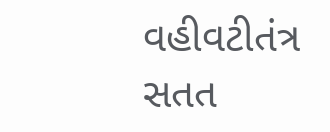વહીવટીતંત્ર સતત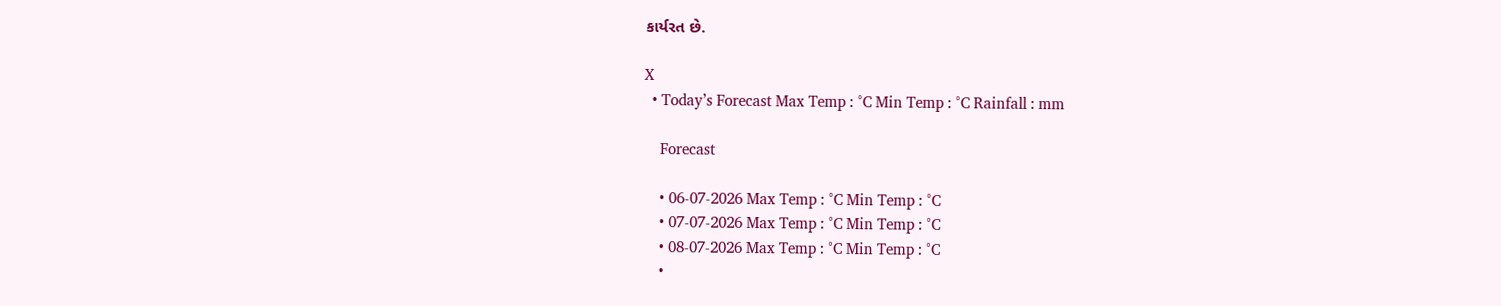કાર્યરત છે.

X
  • Today’s Forecast Max Temp : °C Min Temp : °C Rainfall : mm

    Forecast

    • 06-07-2026 Max Temp : °C Min Temp : °C
    • 07-07-2026 Max Temp : °C Min Temp : °C
    • 08-07-2026 Max Temp : °C Min Temp : °C
    •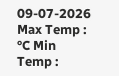09-07-2026 Max Temp : °C Min Temp :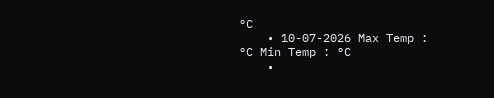°C
    • 10-07-2026 Max Temp : °C Min Temp : °C
    •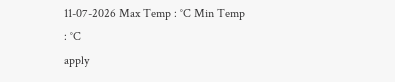11-07-2026 Max Temp : °C Min Temp : °C
apply